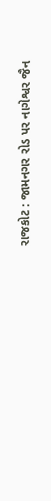રાજકોટ : જામનગર રોડ પર નાગેશ્વર જૈન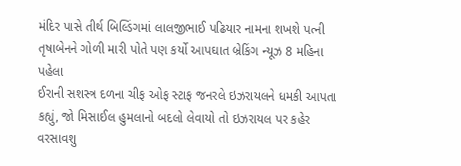મંદિર પાસે તીર્થ બિલ્ડિંગમાં લાલજીભાઈ પઢિયાર નામના શખશે પત્ની તૃષાબેનને ગોળી મારી પોતે પણ કર્યો આપઘાત બ્રેકિંગ ન્યૂઝ 8 મહિના પહેલા
ઈરાની સશસ્ત્ર દળના ચીફ ઓફ સ્ટાફ જનરલે ઇઝરાયલને ધમકી આપતા કહ્યું, જો મિસાઈલ હુમલાનો બદલો લેવાયો તો ઇઝરાયલ પર કહેર વરસાવશુ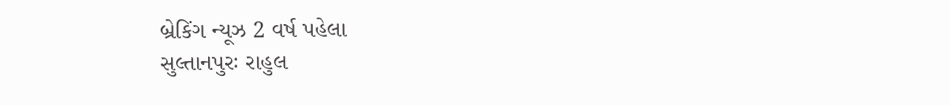બ્રેકિંગ ન્યૂઝ 2 વર્ષ પહેલા
સુલ્તાનપુરઃ રાહુલ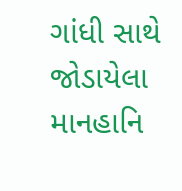ગાંધી સાથે જોડાયેલા માનહાનિ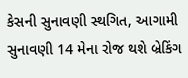કેસની સુનાવણી સ્થગિત, આગામી સુનાવણી 14 મેના રોજ થશે બ્રેકિંગ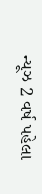ન્યૂઝ 2 વર્ષ પહેલા